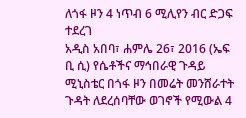ለጎፋ ዞን 4 ነጥብ 6 ሚሊየን ብር ድጋፍ ተደረገ
አዲስ አበባ፣ ሐምሌ 26፣ 2016 (ኤፍ ቢ ሲ) የሴቶችና ማኅበራዊ ጉዳይ ሚኒስቴር በጎፋ ዞን በመሬት መንሸራተት ጉዳት ለደረሰባቸው ወገኖች የሚውል 4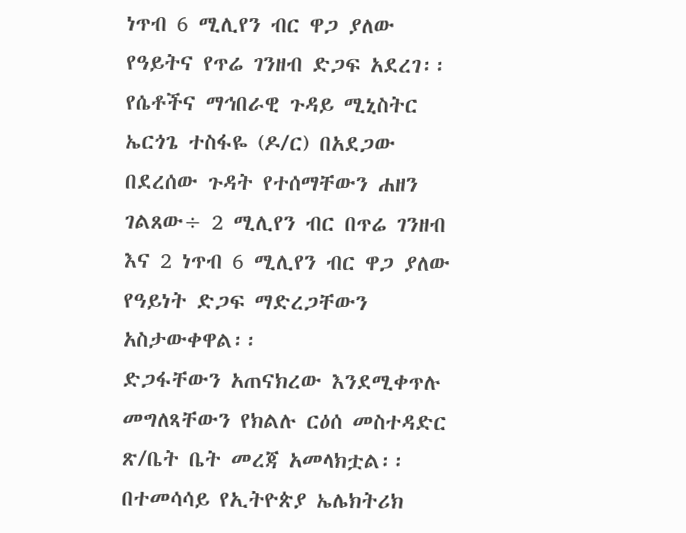ነጥብ 6 ሚሊየን ብር ዋጋ ያለው የዓይትና የጥሬ ገንዘብ ድጋፍ አደረገ፡፡
የሴቶችና ማኅበራዊ ጉዳይ ሚኒስትር ኤርጎጌ ተስፋዬ (ዶ/ር) በአደጋው በደረሰው ጉዳት የተሰማቸውን ሐዘን ገልጸው÷ 2 ሚሊየን ብር በጥሬ ገንዘብ እና 2 ነጥብ 6 ሚሊየን ብር ዋጋ ያለው የዓይነት ድጋፍ ማድረጋቸውን አስታውቀዋል፡፡
ድጋፋቸውን አጠናክረው እንደሚቀጥሉ መግለጻቸውን የክልሉ ርዕሰ መስተዳድር ጽ/ቤት ቤት መረጃ አመላክቷል፡፡
በተመሳሳይ የኢትዮጵያ ኤሌክትሪክ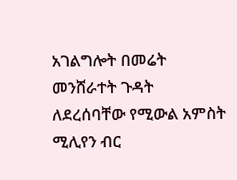አገልግሎት በመሬት መንሸራተት ጉዳት ለደረሰባቸው የሚውል አምስት ሚሊየን ብር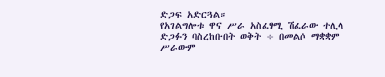ድጋፍ አድርጓል።
የአገልግሎቱ ዋና ሥራ አስፈፃሚ ሽፈራው ተሊላ ድጋፉን ባስረከቡበት ወቅት ÷ በመልሶ ማቋቋም ሥራውም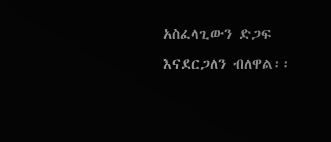አስፈላጊውን ድጋፍ እናደርጋለን ብለዋል፡፡